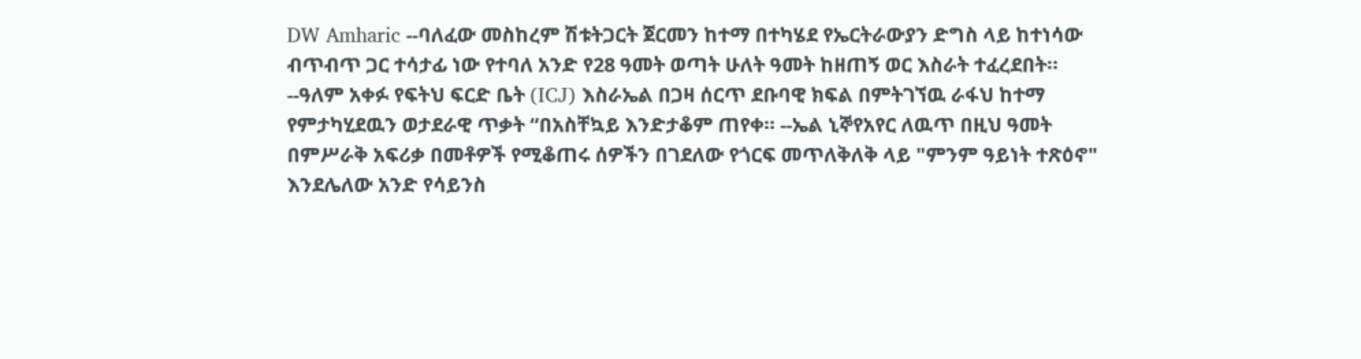DW Amharic --ባለፈው መስከረም ሽቱትጋርት ጀርመን ከተማ በተካሄደ የኤርትራውያን ድግስ ላይ ከተነሳው ብጥብጥ ጋር ተሳታፊ ነው የተባለ አንድ የ28 ዓመት ወጣት ሁለት ዓመት ከዘጠኝ ወር እስራት ተፈረደበት። --ዓለም አቀፉ የፍትህ ፍርድ ቤት (ICJ) እስራኤል በጋዛ ሰርጥ ደቡባዊ ክፍል በምትገኘዉ ራፋህ ከተማ የምታካሂደዉን ወታደራዊ ጥቃት “በአስቸኳይ እንድታቆም ጠየቀ። --ኤል ኒኞየአየር ለዉጥ በዚህ ዓመት በምሥራቅ አፍሪቃ በመቶዎች የሚቆጠሩ ሰዎችን በገደለው የጎርፍ መጥለቅለቅ ላይ "ምንም ዓይነት ተጽዕኖ" እንደሌለው አንድ የሳይንስ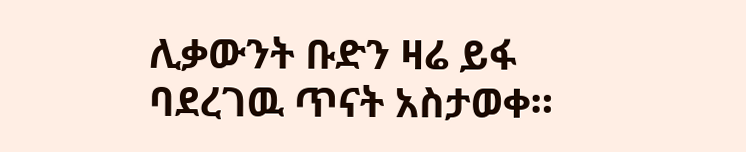ሊቃውንት ቡድን ዛሬ ይፋ ባደረገዉ ጥናት አስታወቀ።